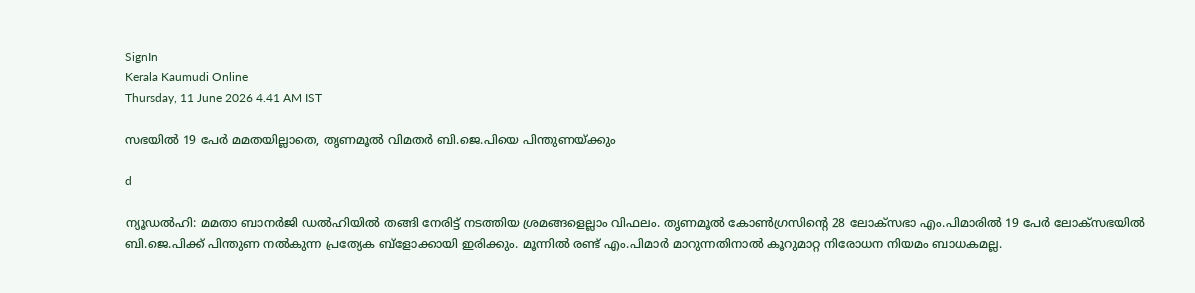SignIn
Kerala Kaumudi Online
Thursday, 11 June 2026 4.41 AM IST

സഭയിൽ 19 പേർ മമതയില്ലാതെ, തൃണമൂൽ വിമതർ ബി.ജെ.പിയെ പിന്തുണയ്ക്കും

d

ന്യൂഡൽഹി: മമതാ ബാനർജി ഡൽഹിയിൽ തങ്ങി നേരിട്ട് നടത്തിയ ശ്രമങ്ങളെല്ലാം വിഫലം. തൃണമൂൽ കോൺഗ്രസിന്റെ 28 ലോക്‌സഭാ എം.പിമാരിൽ 19 പേർ ലോക്സഭയിൽ ബി.ജെ.പിക്ക് പിന്തുണ നൽകുന്ന പ്രത്യേക ബ്ളോക്കായി ഇരിക്കും. മൂന്നിൽ രണ്ട് എം.പിമാർ മാറുന്നതിനാൽ കൂറുമാറ്റ നിരോധന നിയമം ബാധകമല്ല.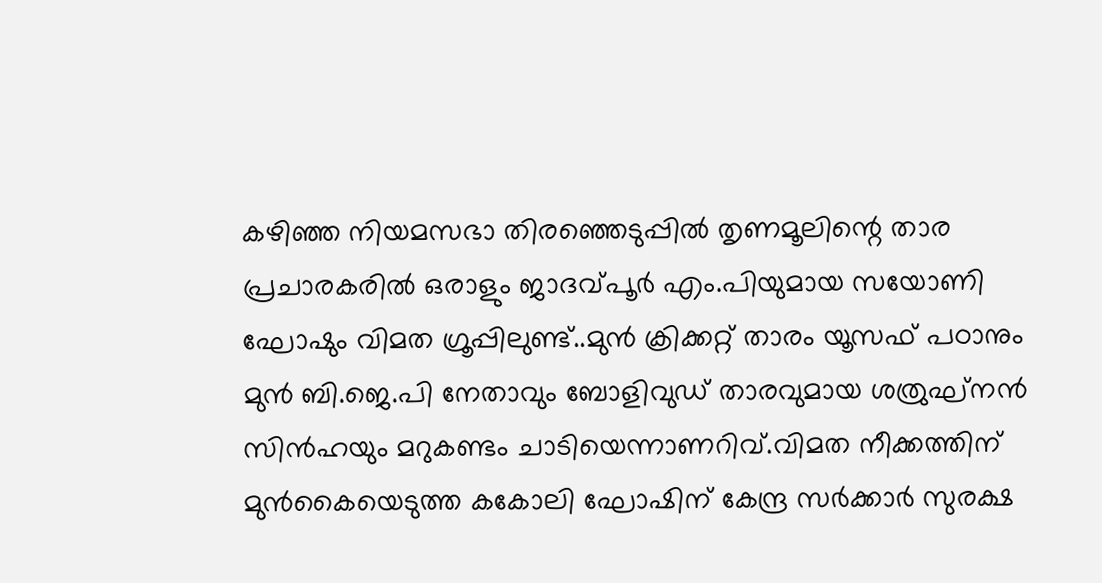കഴിഞ്ഞ നിയമസഭാ തിരഞ്ഞെടുപ്പിൽ തൃണമൂലിന്റെ താര പ്രചാരകരിൽ ഒരാളും ജാദവ്പൂർ എം.പിയുമായ സയോണി ഘോഷും വിമത ഗ്രൂപ്പിലുണ്ട്..മുൻ ക്രിക്കറ്റ് താരം യൂസഫ് പഠാനും മുൻ ബി.ജെ.പി നേതാവും ബോളിവുഡ് താരവുമായ ശത്രുഘ്‌നൻ സിൻഹയും മറുകണ്ടം ചാടിയെന്നാണറിവ്.വിമത നീക്കത്തിന് മുൻകൈയെടുത്ത കകോലി ഘോഷിന് കേന്ദ്ര സർക്കാർ സുരക്ഷ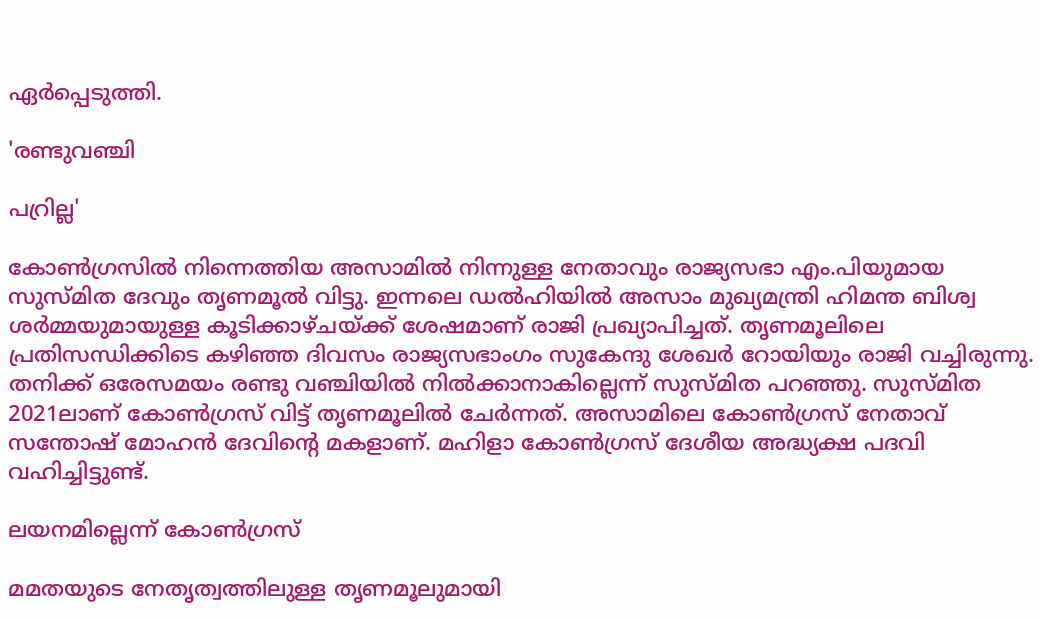ഏർപ്പെടുത്തി.

'രണ്ടുവഞ്ചി

പറ്രില്ല'

കോൺഗ്രസിൽ നിന്നെത്തിയ അസാമിൽ നിന്നുള്ള നേതാവും രാജ്യസഭാ എം.പിയുമായ സുസ്‌മിത ദേവും തൃണമൂൽ വിട്ടു. ഇന്നലെ ഡൽഹിയിൽ അസാം മുഖ്യമന്ത്രി ഹിമന്ത ബിശ്വ ശർമ്മയുമായുള്ള കൂടിക്കാഴ്‌ചയ്‌ക്ക് ശേഷമാണ് രാജി പ്രഖ്യാപിച്ചത്. തൃണമൂലിലെ പ്രതിസന്ധിക്കിടെ കഴിഞ്ഞ ദിവസം രാജ്യസഭാംഗം സുകേന്ദു ശേഖർ റോയിയും രാജി വച്ചിരുന്നു. തനിക്ക് ഒരേസമയം രണ്ടു വഞ്ചിയിൽ നിൽക്കാനാകില്ലെന്ന് സുസ്‌മിത പറഞ്ഞു. സുസ്‌മിത 2021ലാണ് കോൺഗ്രസ് വിട്ട് തൃണമൂലിൽ ചേർന്നത്. അസാമിലെ കോൺഗ്രസ് നേതാവ് സന്തോഷ് മോഹൻ ദേവിന്റെ മകളാണ്. മഹിളാ കോൺഗ്രസ് ദേശീയ അദ്ധ്യക്ഷ പദവി വഹിച്ചിട്ടുണ്ട്.

ലയനമില്ലെന്ന് കോൺഗ്രസ്

മമതയുടെ നേതൃത്വത്തിലുള്ള തൃണമൂലുമായി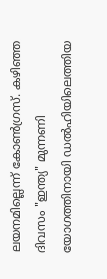ലയനമില്ലെന്ന് കോൺഗ്രസ്. കഴിഞ്ഞ ദിവസം "ഇന്ത്യ" മുന്നണി യോഗത്തിനായി ഡൽഹിയിലെത്തിയ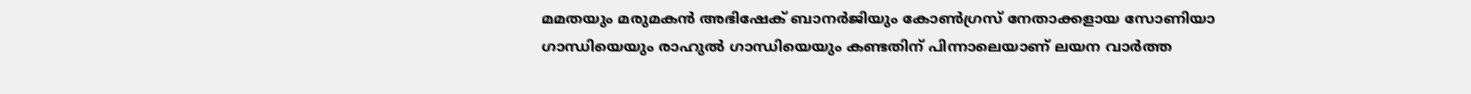മമതയും മരുമകൻ അഭിഷേക് ബാനർജിയും കോൺഗ്രസ് നേതാക്കളായ സോണിയാ ഗാന്ധിയെയും രാഹുൽ ഗാന്ധിയെയും കണ്ടതിന് പിന്നാലെയാണ് ലയന വാർത്ത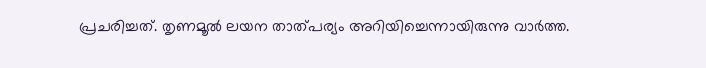പ്രചരിച്ചത്. തൃണമൂൽ ലയന താത്പര്യം അറിയിച്ചെന്നായിരുന്നു വാർത്ത.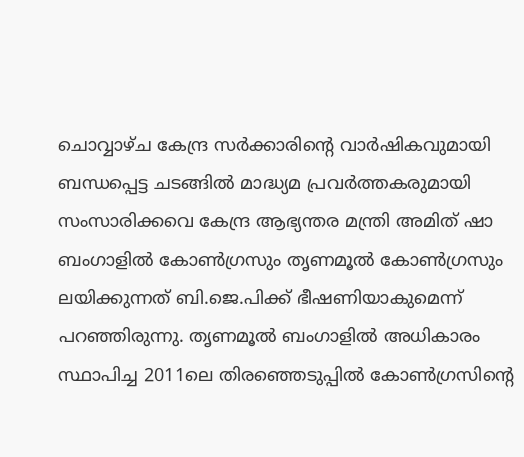ചൊവ്വാഴ്‌ച കേന്ദ്ര സർക്കാരിന്റെ വാർഷികവുമായി ബന്ധപ്പെട്ട ചടങ്ങിൽ മാദ്ധ്യമ പ്രവർത്തകരുമായി സംസാരിക്കവെ കേന്ദ്ര ആഭ്യന്തര മന്ത്രി അമിത് ഷാ ബംഗാളിൽ കോൺഗ്രസും തൃണമൂൽ കോൺഗ്രസും ലയിക്കുന്നത് ബി.ജെ.പിക്ക് ഭീഷണിയാകുമെന്ന് പറഞ്ഞിരുന്നു. തൃണമൂൽ ബംഗാളിൽ അധികാരം സ്ഥാപിച്ച 2011ലെ തിരഞ്ഞെടുപ്പിൽ കോൺഗ്രസിന്റെ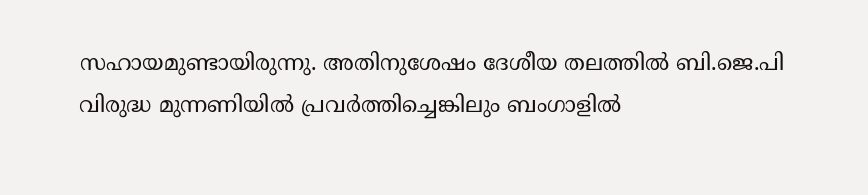സഹായമുണ്ടായിരുന്നു. അതിനുശേഷം ദേശീയ തലത്തിൽ ബി.ജെ.പി വിരുദ്ധ മുന്നണിയിൽ പ്രവർത്തിച്ചെങ്കിലും ബംഗാളിൽ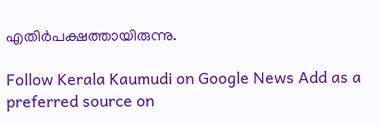എതിർപക്ഷത്തായിരുന്നു.

Follow Kerala Kaumudi on Google News Add as a preferred source on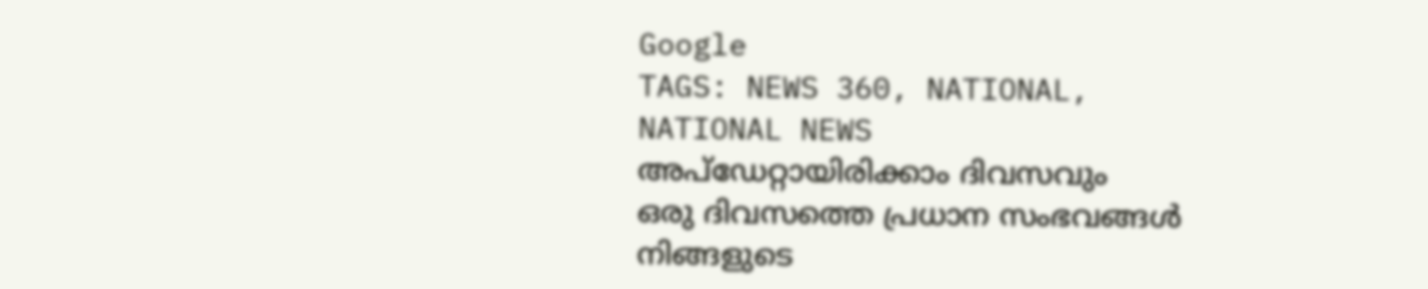Google
TAGS: NEWS 360, NATIONAL, NATIONAL NEWS
അപ്ഡേറ്റായിരിക്കാം ദിവസവും
ഒരു ദിവസത്തെ പ്രധാന സംഭവങ്ങൾ നിങ്ങളുടെ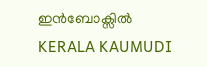ഇൻബോക്സിൽ
KERALA KAUMUDI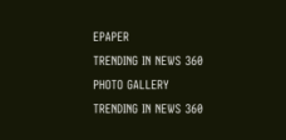EPAPER
TRENDING IN NEWS 360
PHOTO GALLERY
TRENDING IN NEWS 360